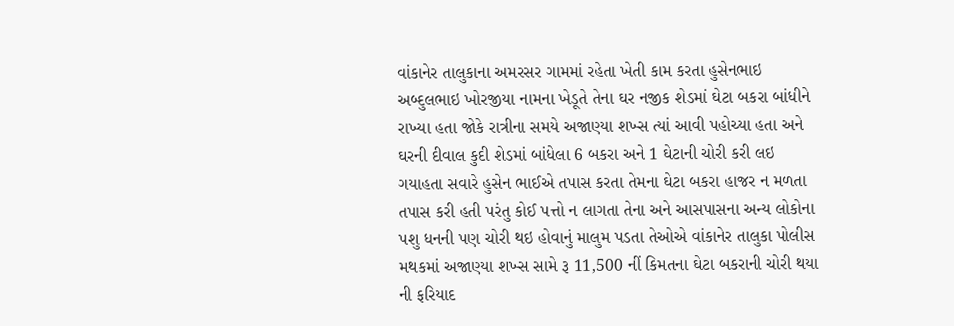વાંકાનેર તાલુકાના અમરસર ગામમાં રહેતા ખેતી કામ કરતા હુસેનભાઇ અબ્દુલભાઇ ખોરજીયા નામના ખેડૂતે તેના ઘર નજીક શેડમાં ઘેટા બકરા બાંધીને રાખ્યા હતા જોકે રાત્રીના સમયે અજાણ્યા શખ્સ ત્યાં આવી પહોચ્યા હતા અને ઘરની દીવાલ કુદી શેડમાં બાંધેલા 6 બકરા અને 1 ઘેટાની ચોરી કરી લઇ ગયાહતા સવારે હુસેન ભાઈએ તપાસ કરતા તેમના ઘેટા બકરા હાજર ન મળતા તપાસ કરી હતી પરંતુ કોઈ પત્તો ન લાગતા તેના અને આસપાસના અન્ય લોકોના પશુ ધનની પણ ચોરી થઇ હોવાનું માલુમ પડતા તેઓએ વાંકાનેર તાલુકા પોલીસ મથકમાં અજાણ્યા શખ્સ સામે રૂ 11,500 નીં કિમતના ઘેટા બકરાની ચોરી થયા ની ફરિયાદ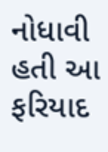નોધાવી હતી આ ફરિયાદ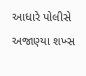આધારે પોલીસે અજાણ્યા શખ્સ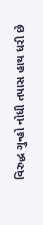વિરુદ્ધ ગુન્હો નોધી તપાસ હાથ ધરી છે